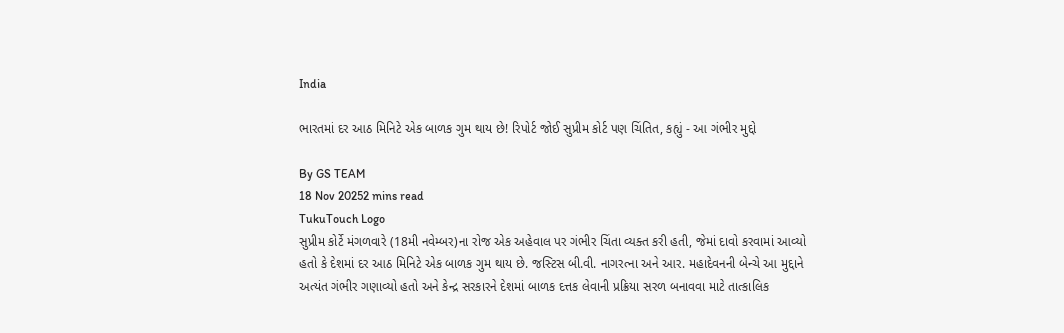India

ભારતમાં દર આઠ મિનિટે એક બાળક ગુમ થાય છે! રિપોર્ટ જોઈ સુપ્રીમ કોર્ટ પણ ચિંતિત, કહ્યું - આ ગંભીર મુદ્દો

By GS TEAM
18 Nov 20252 mins read
TukuTouch Logo
સુપ્રીમ કોર્ટે મંગળવારે (18મી નવેમ્બર)ના રોજ એક અહેવાલ પર ગંભીર ચિંતા વ્યક્ત કરી હતી, જેમાં દાવો કરવામાં આવ્યો હતો કે દેશમાં દર આઠ મિનિટે એક બાળક ગુમ થાય છે. જસ્ટિસ બી.વી. નાગરત્ના અને આર. મહાદેવનની બેન્ચે આ મુદ્દાને અત્યંત ગંભીર ગણાવ્યો હતો અને કેન્દ્ર સરકારને દેશમાં બાળક દત્તક લેવાની પ્રક્રિયા સરળ બનાવવા માટે તાત્કાલિક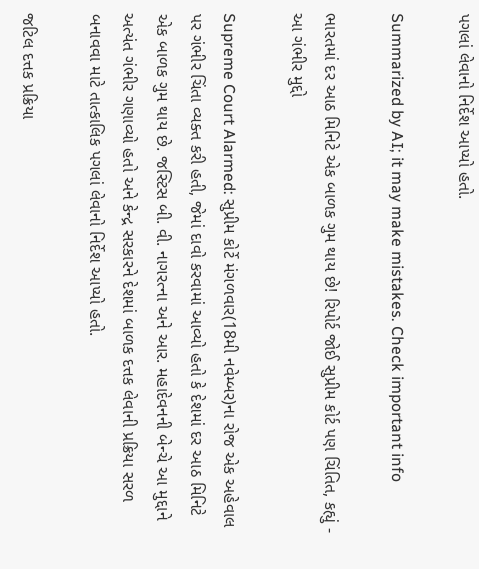પગલાં લેવાનો નિર્દેશ આપ્યો હતો.

Summarized by AI; it may make mistakes. Check important info

ભારતમાં દર આઠ મિનિટે એક બાળક ગુમ થાય છે! રિપોર્ટ જોઈ સુપ્રીમ કોર્ટ પણ ચિંતિત, કહ્યું - આ ગંભીર મુદ્દો

Supreme Court Alarmed: સુપ્રીમ કોર્ટે મંગળવાર(18મી નવેમ્બર)ના રોજ એક અહેવાલ પર ગંભીર ચિંતા વ્યક્ત કરી હતી, જેમાં દાવો કરવામાં આવ્યો હતો કે દેશમાં દર આઠ મિનિટે એક બાળક ગુમ થાય છે. જસ્ટિસ બી. વી. નાગરત્ના અને આર. મહાદેવનની બેન્ચે આ મુદ્દાને અત્યંત ગંભીર ગણાવ્યો હતો અને કેન્દ્ર સરકારને દેશમાં બાળક દત્તક લેવાની પ્રક્રિયા સરળ બનાવવા માટે તાત્કાલિક પગલાં લેવાનો નિર્દેશ આપ્યો હતો.

જટિલ દત્તક પ્રક્રિયા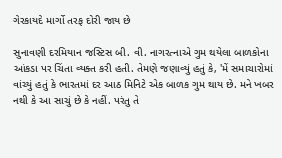ગેરકાયદે માર્ગો તરફ દોરી જાય છે

સુનાવણી દરમિયાન જસ્ટિસ બી. વી. નાગરત્નાએ ગુમ થયેલા બાળકોના આંકડા પર ચિંતા વ્યક્ત કરી હતી. તેમણે જણાવ્યું હતું કે, 'મેં સમાચારોમાં વાંચ્યું હતું કે ભારતમાં દર આઠ મિનિટે એક બાળક ગુમ થાય છે. મને ખબર નથી કે આ સાચું છે કે નહીં. પરંતુ તે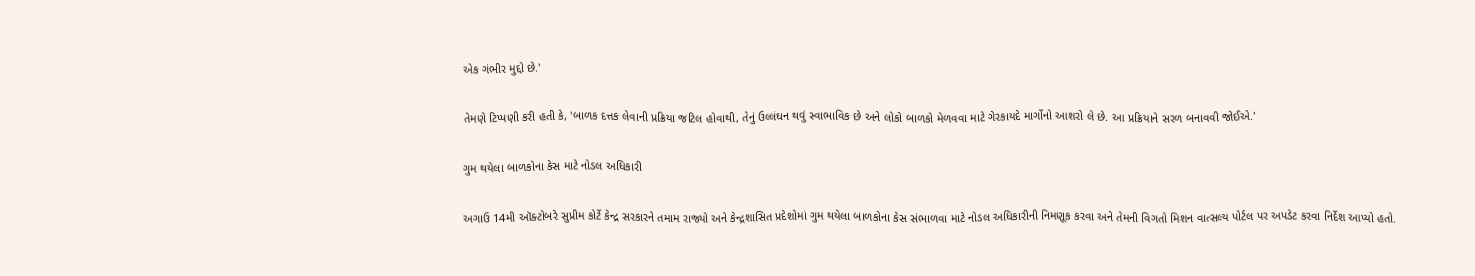એક ગંભીર મુદ્દો છે.'

તેમણે ટિપ્પણી કરી હતી કે, 'બાળક દત્તક લેવાની પ્રક્રિયા જટિલ હોવાથી, તેનું ઉલ્લંઘન થવું સ્વાભાવિક છે અને લોકો બાળકો મેળવવા માટે ગેરકાયદે માર્ગોનો આશરો લે છે. આ પ્રક્રિયાને સરળ બનાવવી જોઈએ.'

ગુમ થયેલા બાળકોના કેસ માટે નોડલ અધિકારી

અગાઉ 14મી ઑક્ટોબરે સુપ્રીમ કોર્ટે કેન્દ્ર સરકારને તમામ રાજ્યો અને કેન્દ્રશાસિત પ્રદેશોમાં ગુમ થયેલા બાળકોના કેસ સંભાળવા માટે નોડલ અધિકારીની નિમણૂક કરવા અને તેમની વિગતો મિશન વાત્સલ્ય પોર્ટલ પર અપડેટ કરવા નિર્દેશ આપ્યો હતો.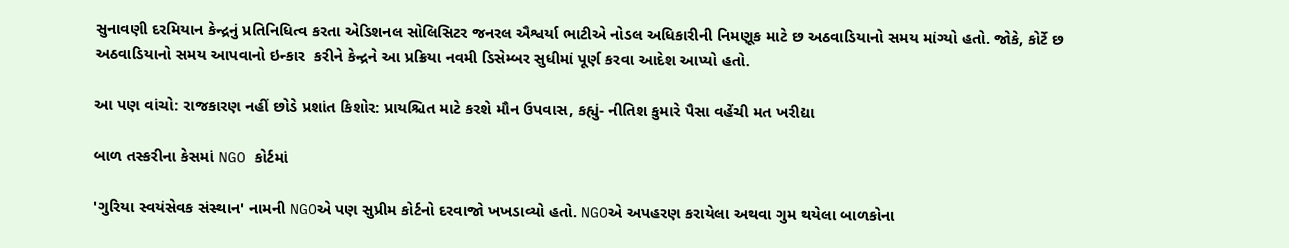સુનાવણી દરમિયાન કેન્દ્રનું પ્રતિનિધિત્વ કરતા એડિશનલ સોલિસિટર જનરલ ઐશ્વર્યા ભાટીએ નોડલ અધિકારીની નિમણૂક માટે છ અઠવાડિયાનો સમય માંગ્યો હતો. જોકે, કોર્ટે છ અઠવાડિયાનો સમય આપવાનો ઇન્કાર  કરીને કેન્દ્રને આ પ્રક્રિયા નવમી ડિસેમ્બર સુધીમાં પૂર્ણ કરવા આદેશ આપ્યો હતો.

આ પણ વાંચો: રાજકારણ નહીં છોડે પ્રશાંત કિશોર: પ્રાયશ્ચિત માટે કરશે મૌન ઉપવાસ, કહ્યું- નીતિશ કુમારે પૈસા વહેંચી મત ખરીદ્યા

બાળ તસ્કરીના કેસમાં NGO કોર્ટમાં

'ગુરિયા સ્વયંસેવક સંસ્થાન' નામની NGOએ પણ સુપ્રીમ કોર્ટનો દરવાજો ખખડાવ્યો હતો. NGOએ અપહરણ કરાયેલા અથવા ગુમ થયેલા બાળકોના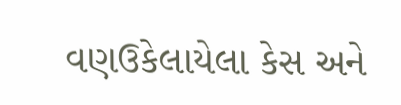વણઉકેલાયેલા કેસ અને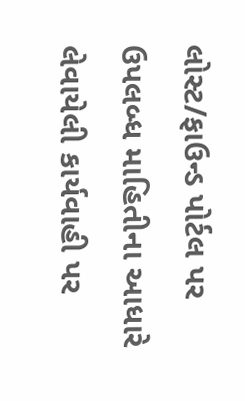લોસ્ટ/ફાઉન્ડ પોર્ટલ પર ઉપલબ્ધ માહિતીના આધારે લેવાયેલી કાર્યવાહી પર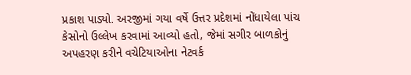પ્રકાશ પાડ્યો. અરજીમાં ગયા વર્ષે ઉત્તર પ્રદેશમાં નોંધાયેલા પાંચ કેસોનો ઉલ્લેખ કરવામાં આવ્યો હતો, જેમાં સગીર બાળકોનું અપહરણ કરીને વચેટિયાઓના નેટવર્ક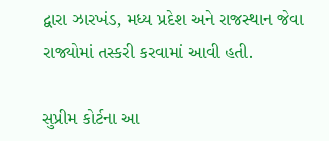દ્વારા ઝારખંડ, મધ્ય પ્રદેશ અને રાજસ્થાન જેવા રાજ્યોમાં તસ્કરી કરવામાં આવી હતી.

સુપ્રીમ કોર્ટના આ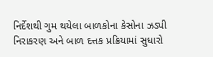નિર્દેશથી ગુમ થયેલા બાળકોના કેસોના ઝડપી નિરાકરણ અને બાળ દત્તક પ્રક્રિયામાં સુધારો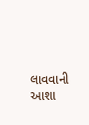લાવવાની આશા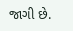જાગી છે.